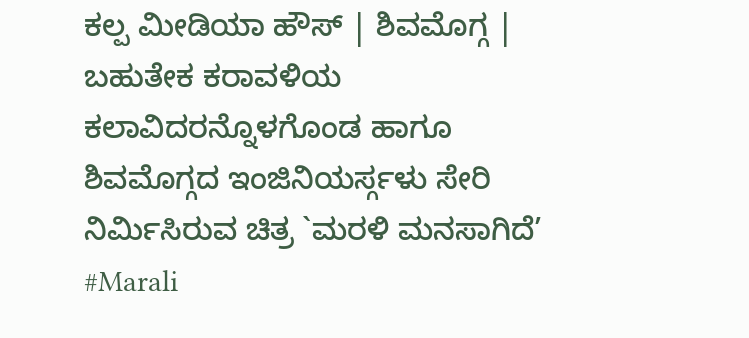ಕಲ್ಪ ಮೀಡಿಯಾ ಹೌಸ್ | ಶಿವಮೊಗ್ಗ |
ಬಹುತೇಕ ಕರಾವಳಿಯ ಕಲಾವಿದರನ್ನೊಳಗೊಂಡ ಹಾಗೂ ಶಿವಮೊಗ್ಗದ ಇಂಜಿನಿಯರ್ಸ್ಗಳು ಸೇರಿ ನಿರ್ಮಿಸಿರುವ ಚಿತ್ರ `ಮರಳಿ ಮನಸಾಗಿದೆ’ #Marali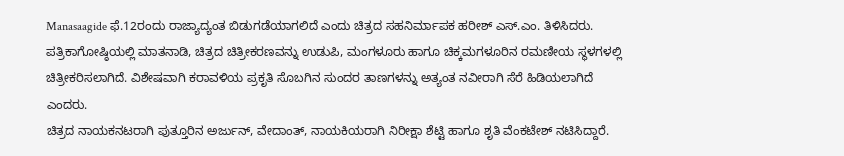Manasaagide ಫೆ.12ರಂದು ರಾಜ್ಯಾದ್ಯಂತ ಬಿಡುಗಡೆಯಾಗಲಿದೆ ಎಂದು ಚಿತ್ರದ ಸಹನಿರ್ಮಾಪಕ ಹರೀಶ್ ಎಸ್.ಎಂ. ತಿಳಿಸಿದರು.
ಪತ್ರಿಕಾಗೋಷ್ಠಿಯಲ್ಲಿ ಮಾತನಾಡಿ, ಚಿತ್ರದ ಚಿತ್ರೀಕರಣವನ್ನು ಉಡುಪಿ, ಮಂಗಳೂರು ಹಾಗೂ ಚಿಕ್ಕಮಗಳೂರಿನ ರಮಣೀಯ ಸ್ಥಳಗಳಲ್ಲಿ ಚಿತ್ರೀಕರಿಸಲಾಗಿದೆ. ವಿಶೇಷವಾಗಿ ಕರಾವಳಿಯ ಪ್ರಕೃತಿ ಸೊಬಗಿನ ಸುಂದರ ತಾಣಗಳನ್ನು ಅತ್ಯಂತ ನವೀರಾಗಿ ಸೆರೆ ಹಿಡಿಯಲಾಗಿದೆ ಎಂದರು.
ಚಿತ್ರದ ನಾಯಕನಟರಾಗಿ ಪುತ್ತೂರಿನ ಅರ್ಜುನ್, ವೇದಾಂತ್, ನಾಯಕಿಯರಾಗಿ ನಿರೀಕ್ಷಾ ಶೆಟ್ಟಿ ಹಾಗೂ ಶೃತಿ ವೆಂಕಟೇಶ್ ನಟಿಸಿದ್ದಾರೆ.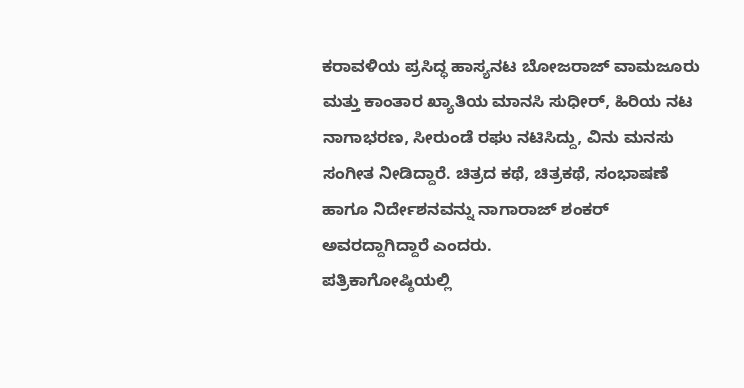ಕರಾವಳಿಯ ಪ್ರಸಿದ್ಧ ಹಾಸ್ಯನಟ ಬೋಜರಾಜ್ ವಾಮಜೂರು ಮತ್ತು ಕಾಂತಾರ ಖ್ಯಾತಿಯ ಮಾನಸಿ ಸುಧೀರ್, ಹಿರಿಯ ನಟ ನಾಗಾಭರಣ, ಸೀರುಂಡೆ ರಘು ನಟಿಸಿದ್ದು, ವಿನು ಮನಸು ಸಂಗೀತ ನೀಡಿದ್ದಾರೆ. ಚಿತ್ರದ ಕಥೆ, ಚಿತ್ರಕಥೆ, ಸಂಭಾಷಣೆ ಹಾಗೂ ನಿರ್ದೇಶನವನ್ನು ನಾಗಾರಾಜ್ ಶಂಕರ್ ಅವರದ್ದಾಗಿದ್ದಾರೆ ಎಂದರು.
ಪತ್ರಿಕಾಗೋಷ್ಠಿಯಲ್ಲಿ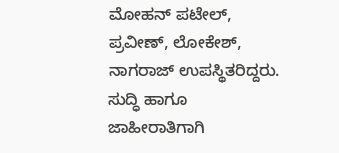ಮೋಹನ್ ಪಟೇಲ್, ಪ್ರವೀಣ್, ಲೋಕೇಶ್, ನಾಗರಾಜ್ ಉಪಸ್ಥಿತರಿದ್ದರು.
ಸುದ್ಧಿ ಹಾಗೂ ಜಾಹೀರಾತಿಗಾಗಿ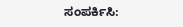ಸಂಪರ್ಕಿಸಿ: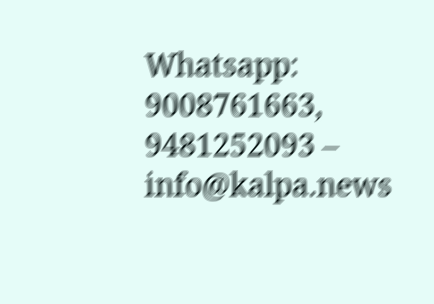Whatsapp: 9008761663, 9481252093 – info@kalpa.news